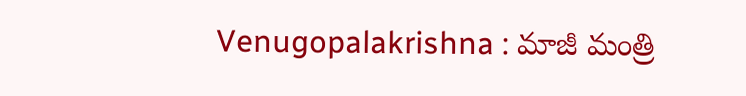Venugopalakrishna : మాజీ మంత్రి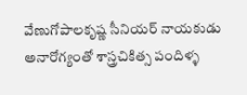వేణుగోపాలకృష్ణ సీనియర్ నాయకుడు అనారోగ్యంతో శాస్త్రచికిత్స పందిళ్ళ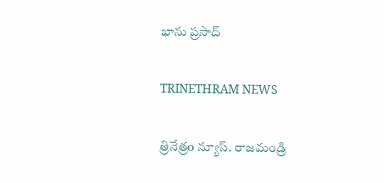భాను ప్రసాద్

TRINETHRAM NEWS

త్రినేత్రo న్యూస్. రాజమండ్రి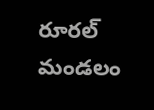రూరల్ మండలం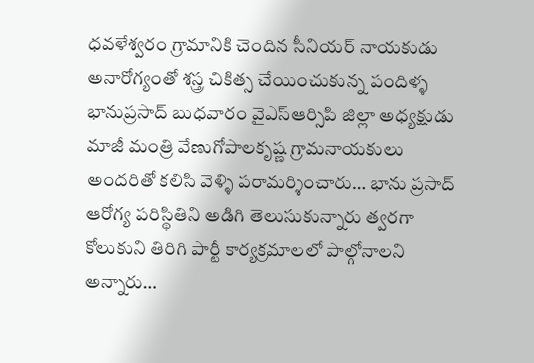ధవళేశ్వరం గ్రామానికి చెందిన సీనియర్ నాయకుడు అనారోగ్యంతో శస్త్ర చికిత్స చేయించుకున్న పందిళ్ళ భానుప్రసాద్ బుధవారం వైఎస్ఆర్సిపి జిల్లా అధ్యక్షుడు మాజీ మంత్రి వేణుగోపాలకృష్ణ గ్రామనాయకులు అందరితో కలిసి వెళ్ళి పరామర్శించారు… భాను ప్రసాద్ ఆరోగ్య పరిస్థితిని అడిగి తెలుసుకున్నారు త్వరగా కోలుకుని తిరిగి పార్టీ కార్యక్రమాలలో పాల్గోనాలని అన్నారు…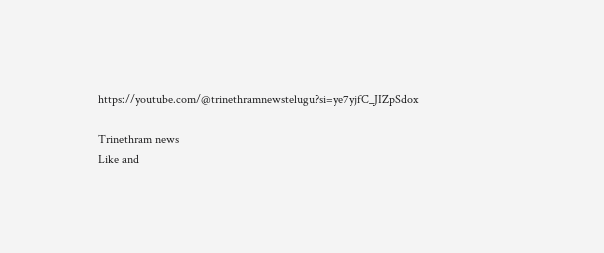https://youtube.com/@trinethramnewstelugu?si=ye7yjfC_JIZpSdox

Trinethram news
Like and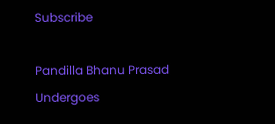Subscribe

Pandilla Bhanu Prasad Undergoes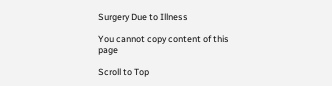Surgery Due to Illness

You cannot copy content of this page

Scroll to Top